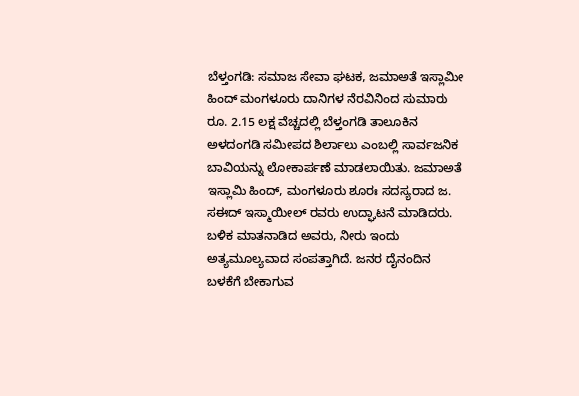ಬೆಳ್ತಂಗಡಿ: ಸಮಾಜ ಸೇವಾ ಘಟಕ, ಜಮಾಅತೆ ಇಸ್ಲಾಮೀ ಹಿಂದ್ ಮಂಗಳೂರು ದಾನಿಗಳ ನೆರವಿನಿಂದ ಸುಮಾರು ರೂ. 2.15 ಲಕ್ಷ ವೆಚ್ಚದಲ್ಲಿ ಬೆಳ್ತಂಗಡಿ ತಾಲೂಕಿನ ಅಳದಂಗಡಿ ಸಮೀಪದ ಶಿರ್ಲಾಲು ಎಂಬಲ್ಲಿ ಸಾರ್ವಜನಿಕ ಬಾವಿಯನ್ನು ಲೋಕಾರ್ಪಣೆ ಮಾಡಲಾಯಿತು. ಜಮಾಅತೆ ಇಸ್ಲಾಮಿ ಹಿಂದ್, ಮಂಗಳೂರು ಶೂರಃ ಸದಸ್ಯರಾದ ಜ. ಸಈದ್ ಇಸ್ಮಾಯೀಲ್ ರವರು ಉದ್ಘಾಟನೆ ಮಾಡಿದರು.
ಬಳಿಕ ಮಾತನಾಡಿದ ಅವರು, ನೀರು ಇಂದು ಅತ್ಯಮೂಲ್ಯವಾದ ಸಂಪತ್ತಾಗಿದೆ. ಜನರ ದೈನಂದಿನ ಬಳಕೆಗೆ ಬೇಕಾಗುವ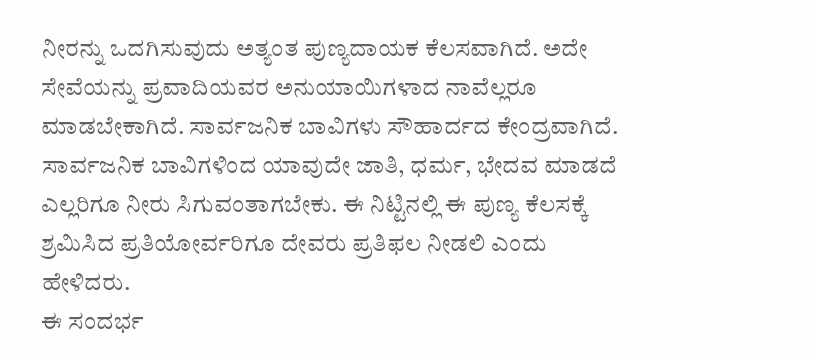ನೀರನ್ನು ಒದಗಿಸುವುದು ಅತ್ಯಂತ ಪುಣ್ಯದಾಯಕ ಕೆಲಸವಾಗಿದೆ. ಅದೇ ಸೇವೆಯನ್ನು ಪ್ರವಾದಿಯವರ ಅನುಯಾಯಿಗಳಾದ ನಾವೆಲ್ಲರೂ ಮಾಡಬೇಕಾಗಿದೆ. ಸಾರ್ವಜನಿಕ ಬಾವಿಗಳು ಸೌಹಾರ್ದದ ಕೇಂದ್ರವಾಗಿದೆ. ಸಾರ್ವಜನಿಕ ಬಾವಿಗಳಿಂದ ಯಾವುದೇ ಜಾತಿ, ಧರ್ಮ, ಭೇದವ ಮಾಡದೆ ಎಲ್ಲರಿಗೂ ನೀರು ಸಿಗುವಂತಾಗಬೇಕು. ಈ ನಿಟ್ಟಿನಲ್ಲಿ ಈ ಪುಣ್ಯ ಕೆಲಸಕ್ಕೆ ಶ್ರಮಿಸಿದ ಪ್ರತಿಯೋರ್ವರಿಗೂ ದೇವರು ಪ್ರತಿಫಲ ನೀಡಲಿ ಎಂದು ಹೇಳಿದರು.
ಈ ಸಂದರ್ಭ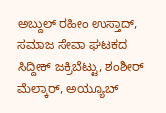ಅಬ್ದುಲ್ ರಹೀಂ ಉಸ್ತಾದ್, ಸಮಾಜ ಸೇವಾ ಘಟಕದ ಸಿದ್ದೀಕ್ ಜಕ್ರಿಬೆಟ್ಟು, ಶಂಶೀರ್ ಮೆಲ್ಕಾರ್, ಅಯ್ಯೂಬ್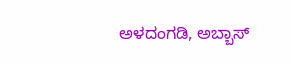ಅಳದಂಗಡಿ, ಅಬ್ಬಾಸ್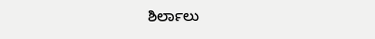ಶಿರ್ಲಾಲು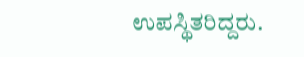ಉಪಸ್ಥಿತರಿದ್ದರು.